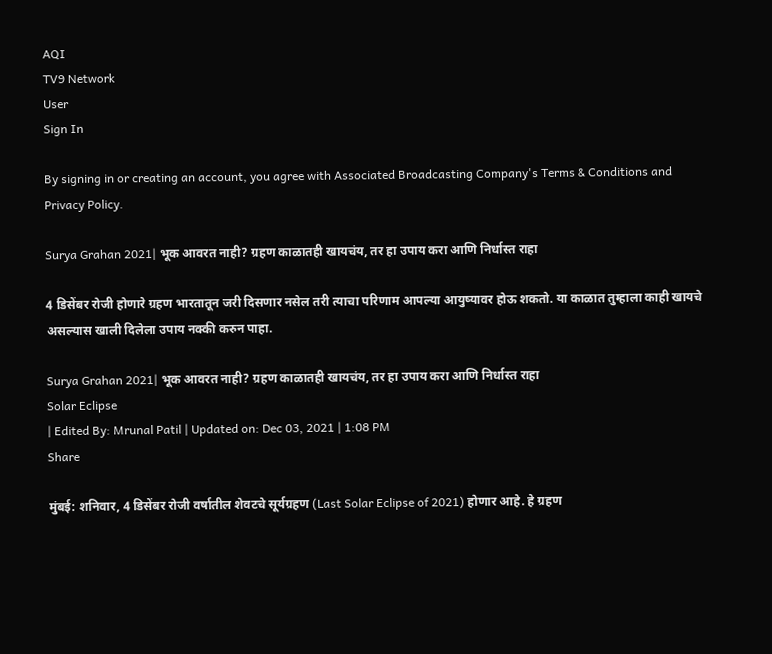AQI
TV9 Network
User
Sign In

By signing in or creating an account, you agree with Associated Broadcasting Company's Terms & Conditions and Privacy Policy.

Surya Grahan 2021| भूक आवरत नाही? ग्रहण काळातही खायचंय, तर हा उपाय करा आणि निर्धास्त राहा

4 डिसेंबर रोजी होणारे ग्रहण भारतातून जरी दिसणार नसेल तरी त्याचा परिणाम आपल्या आयुष्यावर होऊ शकतो. या काळात तुम्हाला काही खायचे असल्यास खाली दिलेला उपाय नक्की करुन पाहा.

Surya Grahan 2021| भूक आवरत नाही? ग्रहण काळातही खायचंय, तर हा उपाय करा आणि निर्धास्त राहा
Solar Eclipse
| Edited By: Mrunal Patil | Updated on: Dec 03, 2021 | 1:08 PM
Share

मुंबई: शनिवार, 4 डिसेंबर रोजी वर्षातील शेवटचे सूर्यग्रहण (Last Solar Eclipse of 2021) होणार आहे. हे ग्रहण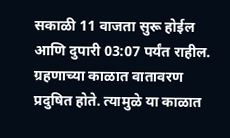सकाळी 11 वाजता सुरू होईल आणि दुपारी 03:07 पर्यंत राहील. ग्रहणाच्या काळात वातावरण प्रदुषित होते. त्यामुळे या काळात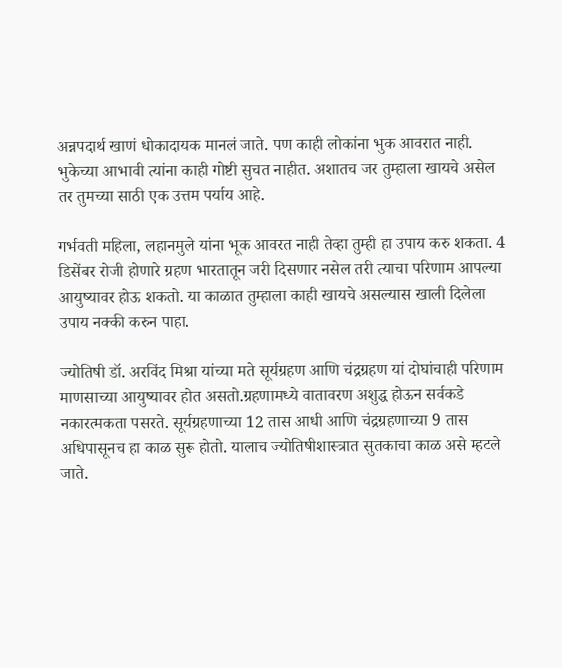अन्नपदार्थ खाणं धोकादायक मानलं जाते. पण काही लोकांना भुक आवरात नाही. भुकेच्या आभावी त्यांना काही गोष्टी सुचत नाहीत. अशातच जर तुम्हाला खायचे असेल तर तुमच्या साठी एक उत्तम पर्याय आहे.

गर्भवती महिला, लहानमुले यांना भूक आवरत नाही तेव्हा तुम्ही हा उपाय करु शकता. 4 डिसेंबर रोजी होणारे ग्रहण भारतातून जरी दिसणार नसेल तरी त्याचा परिणाम आपल्या आयुष्यावर होऊ शकतो. या काळात तुम्हाला काही खायचे असल्यास खाली दिलेला उपाय नक्की करुन पाहा.

ज्योतिषी डॉ. अरविंद मिश्रा यांच्या मते सूर्यग्रहण आणि चंद्रग्रहण यां दोघांचाही परिणाम माणसाच्या आयुष्यावर होत असतो.ग्रहणामध्ये वातावरण अशुद्ध होऊन सर्वकडे नकारत्मकता पसरते. सूर्यग्रहणाच्या 12 तास आधी आणि चंद्रग्रहणाच्या 9 तास अधिपासूनच हा काळ सुरू होतो. यालाच ज्योतिषीशास्त्रात सुतकाचा काळ असे म्हटले जाते.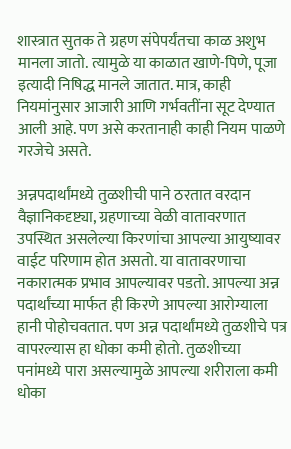शास्त्रात सुतक ते ग्रहण संपेपर्यंतचा काळ अशुभ मानला जातो. त्यामुळे या काळात खाणे-पिणे, पूजा इत्यादी निषिद्ध मानले जातात. मात्र, काही नियमांनुसार आजारी आणि गर्भवतींना सूट देण्यात आली आहे. पण असे करतानाही काही नियम पाळणे गरजेचे असते.

अन्नपदार्थांमध्ये तुळशीची पाने ठरतात वरदान वैज्ञानिकदृष्ट्या, ग्रहणाच्या वेळी वातावरणात उपस्थित असलेल्या किरणांचा आपल्या आयुष्यावर वाईट परिणाम होत असतो. या वातावरणाचा नकारात्मक प्रभाव आपल्यावर पडतो. आपल्या अन्न पदार्थांच्या मार्फत ही किरणे आपल्या आरोग्याला हानी पोहोचवतात. पण अन्न पदार्थांमध्ये तुळशीचे पत्र वापरल्यास हा धोका कमी होतो. तुळशीच्या पनांमध्ये पारा असल्यामुळे आपल्या शरीराला कमी धोका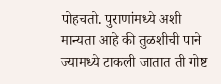पोहचतो. पुराणांमध्ये अशी मान्यता आहे की तुळशीची पाने ज्यामध्ये टाकली जातात ती गोष्ट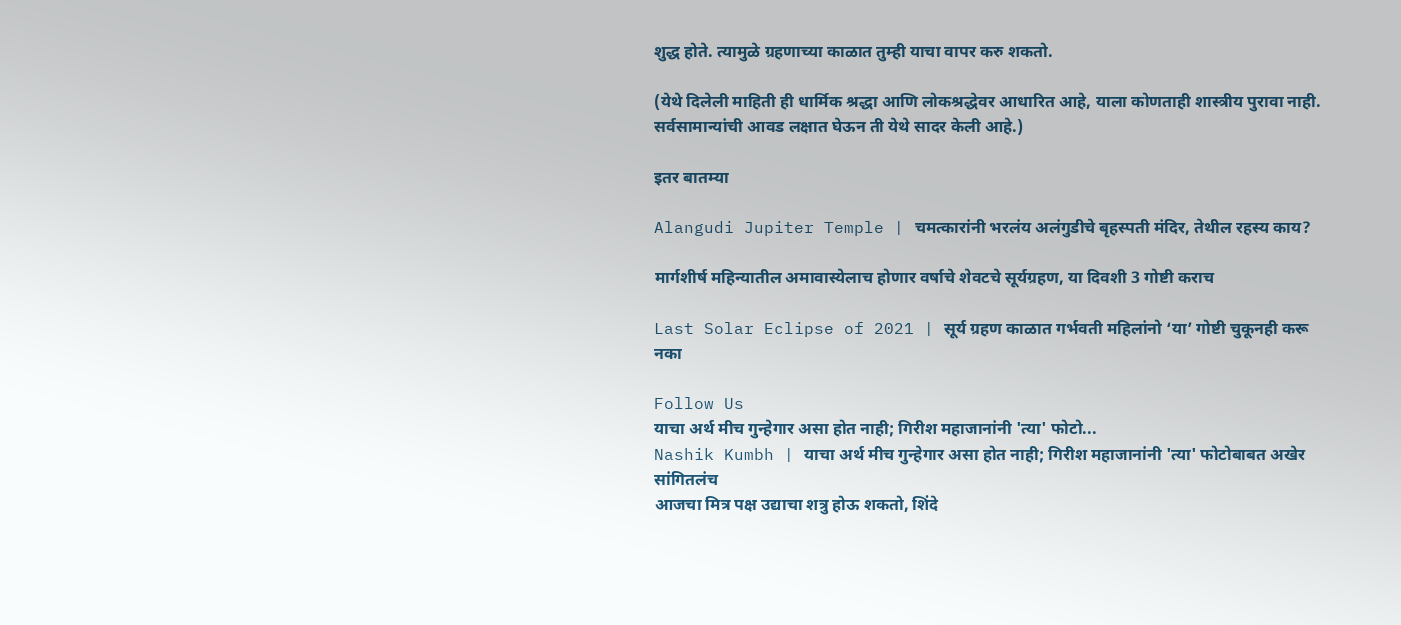शुद्ध होते. त्यामुळे ग्रहणाच्या काळात तुम्ही याचा वापर करु शकतो.

(येथे दिलेली माहिती ही धार्मिक श्रद्धा आणि लोकश्रद्धेवर आधारित आहे, याला कोणताही शास्त्रीय पुरावा नाही. सर्वसामान्यांची आवड लक्षात घेऊन ती येथे सादर केली आहे.)

इतर बातम्या

Alangudi Jupiter Temple | चमत्कारांनी भरलंय अलंगुडीचे बृहस्पती मंदिर, तेथील रहस्य काय?

मार्गशीर्ष महिन्यातील अमावास्येलाच होणार वर्षाचे शेवटचे सूर्यग्रहण, या दिवशी 3 गोष्टी कराच

Last Solar Eclipse of 2021 | सूर्य ग्रहण काळात गर्भवती महिलांनो ‘या’ गोष्टी चुकूनही करू नका

Follow Us
याचा अर्थ मीच गुन्हेगार असा होत नाही; गिरीश महाजानांनी 'त्या' फोटो...
Nashik Kumbh | याचा अर्थ मीच गुन्हेगार असा होत नाही; गिरीश महाजानांनी 'त्या' फोटोबाबत अखेर सांगितलंच
आजचा मित्र पक्ष उद्याचा शत्रु होऊ शकतो, शिंदे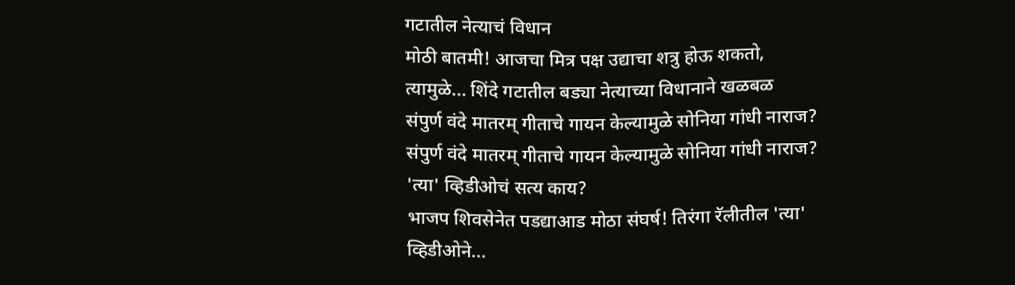गटातील नेत्याचं विधान
मोठी बातमी! आजचा मित्र पक्ष उद्याचा शत्रु होऊ शकतो, त्यामुळे... शिंदे गटातील बड्या नेत्याच्या विधानाने खळबळ
संपुर्ण वंदे मातरम् गीताचे गायन केल्यामुळे सोनिया गांधी नाराज?
संपुर्ण वंदे मातरम् गीताचे गायन केल्यामुळे सोनिया गांधी नाराज? 'त्या' व्हिडीओचं सत्य काय?
भाजप शिवसेनेत पडद्याआड मोठा संघर्ष! तिरंगा रॅलीतील 'त्या' व्हिडीओने...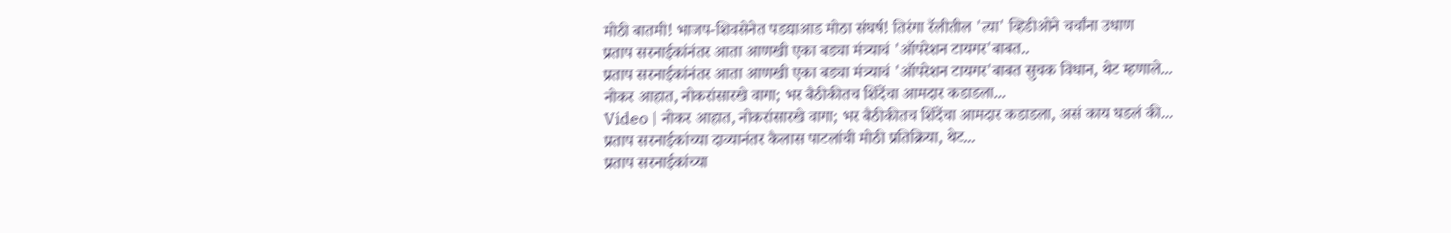मोठी बातमी! भाजप-शिवसेनेत पडद्याआड मोठा संघर्ष! तिरंगा रॅलीतील 'त्या' व्हिडीओने चर्चांना उधाण
प्रताप सरनाईकांनंतर आता आणखी एका बड्या मंत्र्याचं 'ऑपरेशन टायगर'बाबत..
प्रताप सरनाईकांनंतर आता आणखी एका बड्या मंत्र्याचं 'ऑपरेशन टायगर'बाबत सुचक विधान, थेट म्हणाले...
नोकर आहात, नोकरांसारखे वागा; भर बैठीकीतच शिंदेंचा आमदार कडाडला...
Video | नोकर आहात, नोकरांसारखे वागा; भर बैठीकीतच शिंदेंचा आमदार कडाडला, असं काय घडलं की...
प्रताप सरनाईकांच्या दाव्यानंतर कैलास पाटलांची मोठी प्रतिक्रिया, थेट...
प्रताप सरनाईकांच्या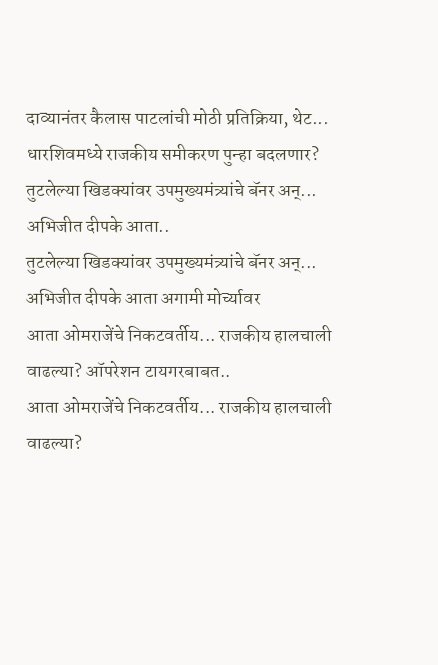दाव्यानंतर कैलास पाटलांची मोठी प्रतिक्रिया, थेट... धारशिवमध्ये राजकीय समीकरण पुन्हा बदलणार?
तुटलेल्या खिडक्यांवर उपमुख्यमंत्र्यांचे बॅनर अन्... अभिजीत दीपके आता..
तुटलेल्या खिडक्यांवर उपमुख्यमंत्र्यांचे बॅनर अन्... अभिजीत दीपके आता अगामी मोर्च्यावर
आता ओमराजेंचे निकटवर्तीय... राजकीय हालचाली वाढल्या? ऑपरेशन टायगरबाबत..
आता ओमराजेंचे निकटवर्तीय... राजकीय हालचाली वाढल्या?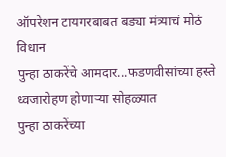ऑपरेशन टायगरबाबत बड्या मंत्र्याचं मोठं विधान
पुन्हा ठाकरेंचे आमदार...फडणवीसांच्या हस्ते ध्वजारोहण होणाऱ्या सोहळ्यात
पुन्हा ठाकरेंच्या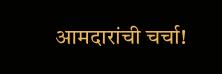आमदारांची चर्चा!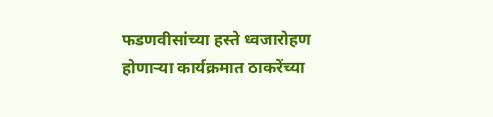फडणवीसांच्या हस्ते ध्वजारोहण होणाऱ्या कार्यक्रमात ठाकरेंच्या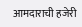आमदाराची हजेरी